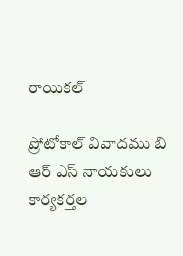రాయికల్

ప్రోటోకాల్ వివాదము బి ఆర్ ఎస్ నాయకులు కార్యకర్తల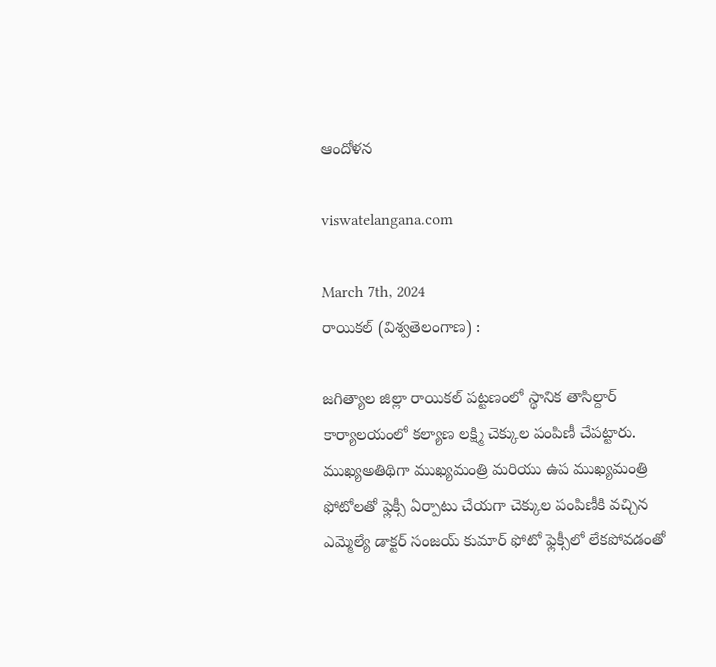ఆందోళన

viswatelangana.com

March 7th, 2024
రాయికల్ (విశ్వతెలంగాణ) :

జగిత్యాల జిల్లా రాయికల్ పట్టణంలో స్థానిక తాసిల్దార్ కార్యాలయంలో కల్యాణ లక్ష్మి చెక్కుల పంపిణీ చేపట్టారు. ముఖ్యఅతిథిగా ముఖ్యమంత్రి మరియు ఉప ముఖ్యమంత్రి ఫోటోలతో ఫ్లెక్సీ ఏర్పాటు చేయగా చెక్కుల పంపిణీకి వచ్చిన ఎమ్మెల్యే డాక్టర్ సంజయ్ కుమార్ ఫోటో ఫ్లెక్సీలో లేకపోవడంతో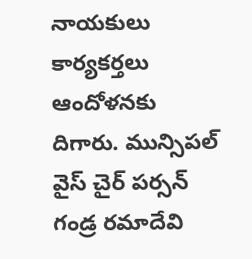నాయకులు కార్యకర్తలు ఆందోళనకు దిగారు. మున్సిపల్ వైస్ చైర్ పర్సన్ గండ్ర రమాదేవి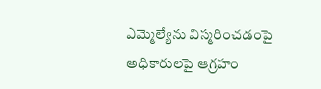ఎమ్మెల్యేను విస్మరించడంపై అధికారులపై ఆగ్రహం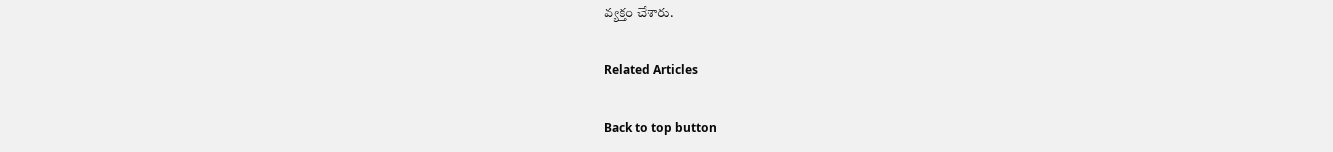వ్యక్తం చేశారు.

Related Articles

Back to top button